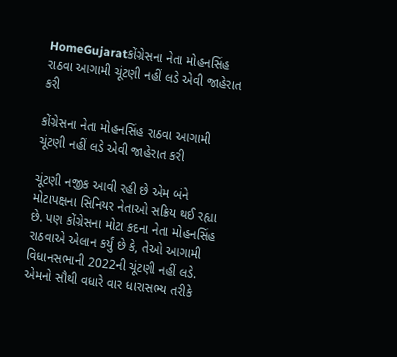HomeGujaratકોંગ્રેસના નેતા મોહનસિંહ રાઠવા આગામી ચૂંટણી નહીં લડે એવી જાહેરાત કરી

કોંગ્રેસના નેતા મોહનસિંહ રાઠવા આગામી ચૂંટણી નહીં લડે એવી જાહેરાત કરી

ચૂંટણી નજીક આવી રહી છે એમ બંને મોટાપક્ષના સિનિયર નેતાઓ સક્રિય થઈ રહ્યા છે. પણ કોંગ્રેસના મોટા કદના નેતા મોહનસિંહ રાઠવાએ એલાન કર્યું છે કે, તેઓ આગામી વિધાનસભાની 2022ની ચૂંટણી નહીં લડે. એમનો સૌથી વધારે વાર ધારાસભ્ય તરીકે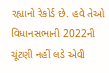રહ્યાનો રેકોર્ડ છે. હવે તેઓ વિધાનસભાની 2022ની ચૂંટણી નહીં લડે એવી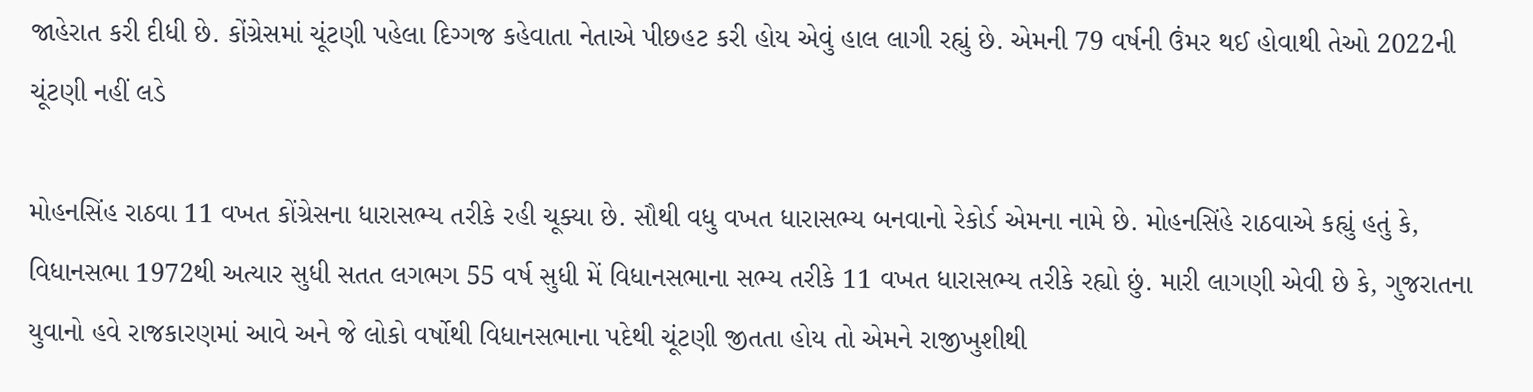જાહેરાત કરી દીધી છે. કોંગ્રેસમાં ચૂંટણી પહેલા દિગ્ગજ કહેવાતા નેતાએ પીછહટ કરી હોય એવું હાલ લાગી રહ્યું છે. એમની 79 વર્ષની ઉંમર થઈ હોવાથી તેઓ 2022ની ચૂંટણી નહીં લડે

મોહનસિંહ રાઠવા 11 વખત કોંગ્રેસના ધારાસભ્ય તરીકે રહી ચૂક્યા છે. સૌથી વધુ વખત ધારાસભ્ય બનવાનો રેકોર્ડ એમના નામે છે. મોહનસિંહે રાઠવાએ કહ્યું હતું કે, વિધાનસભા 1972થી અત્યાર સુધી સતત લગભગ 55 વર્ષ સુધી મેં વિધાનસભાના સભ્ય તરીકે 11 વખત ધારાસભ્ય તરીકે રહ્યો છું. મારી લાગણી એવી છે કે, ગુજરાતના યુવાનો હવે રાજકારણમાં આવે અને જે લોકો વર્ષોથી વિધાનસભાના પદેથી ચૂંટણી જીતતા હોય તો એમને રાજીખુશીથી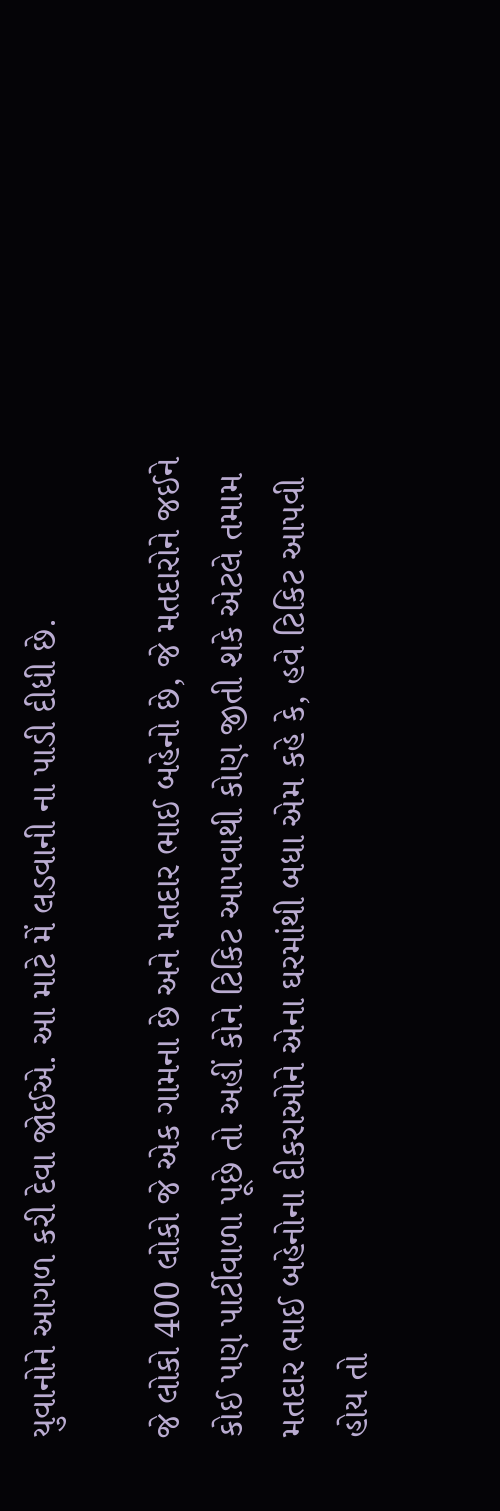યુવાનોને આગળ કરી દેવા જોઈએ. આ માટે મેં લડવાની ના પાડી દીધી છે.

જે લોકો 400 લોકો જે એક ગામના છે અને મતદાર ભાઈ બહેનો છે, જે મતદારોને જઈને કોઈ પણ પાર્ટીવાળા પૂછે તો અહીં કોને ટિકિટ આપવાથી કોણ જીતી શકે એટલે તમામ મતદાર ભાઈ બહેનોના દીકરાઓને એના ઘરમાંથી બધા એમ કહે કે, હવે ટિકિટ આપવી હોય તો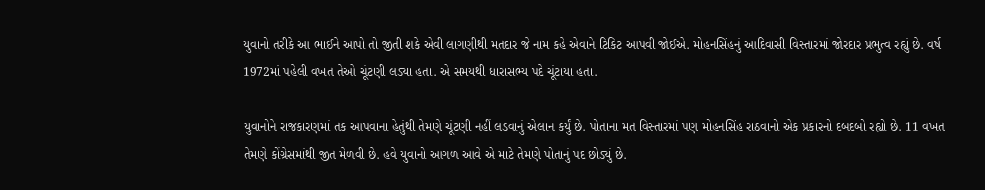યુવાનો તરીકે આ ભાઈને આપો તો જીતી શકે એવી લાગણીથી મતદાર જે નામ કહે એવાને ટિકિટ આપવી જોઈએ. મોહનસિંહનું આદિવાસી વિસ્તારમાં જોરદાર પ્રભુત્વ રહ્યું છે. વર્ષ 1972માં પહેલી વખત તેઓ ચૂંટણી લડ્યા હતા. એ સમયથી ધારાસભ્ય પદે ચૂંટાયા હતા.

યુવાનોને રાજકારણમાં તક આપવાના હેતુંથી તેમણે ચૂંટણી નહીં લડવાનું એલાન કર્યું છે. પોતાના મત વિસ્તારમાં પણ મોહનસિંહ રાઠવાનો એક પ્રકારનો દબદબો રહ્યો છે. 11 વખત તેમણે કોંગ્રેસમાંથી જીત મેળવી છે. હવે યુવાનો આગળ આવે એ માટે તેમણે પોતાનું પદ છોડ્યું છે.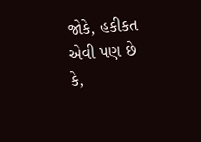જોકે, હકીકત એવી પણ છે કે,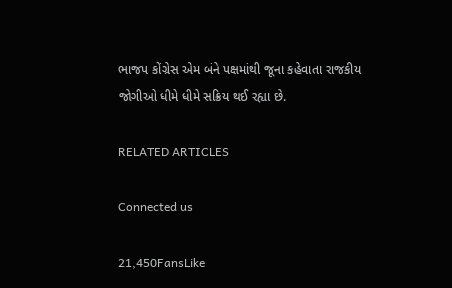ભાજપ કોંગ્રેસ એમ બંને પક્ષમાંથી જૂના કહેવાતા રાજકીય જોગીઓ ધીમે ધીમે સક્રિય થઈ રહ્યા છે.

RELATED ARTICLES

Connected us

21,450FansLike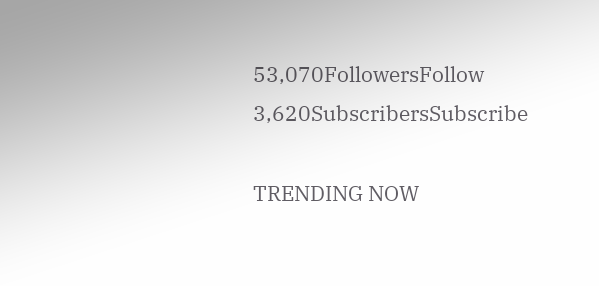53,070FollowersFollow
3,620SubscribersSubscribe

TRENDING NOW